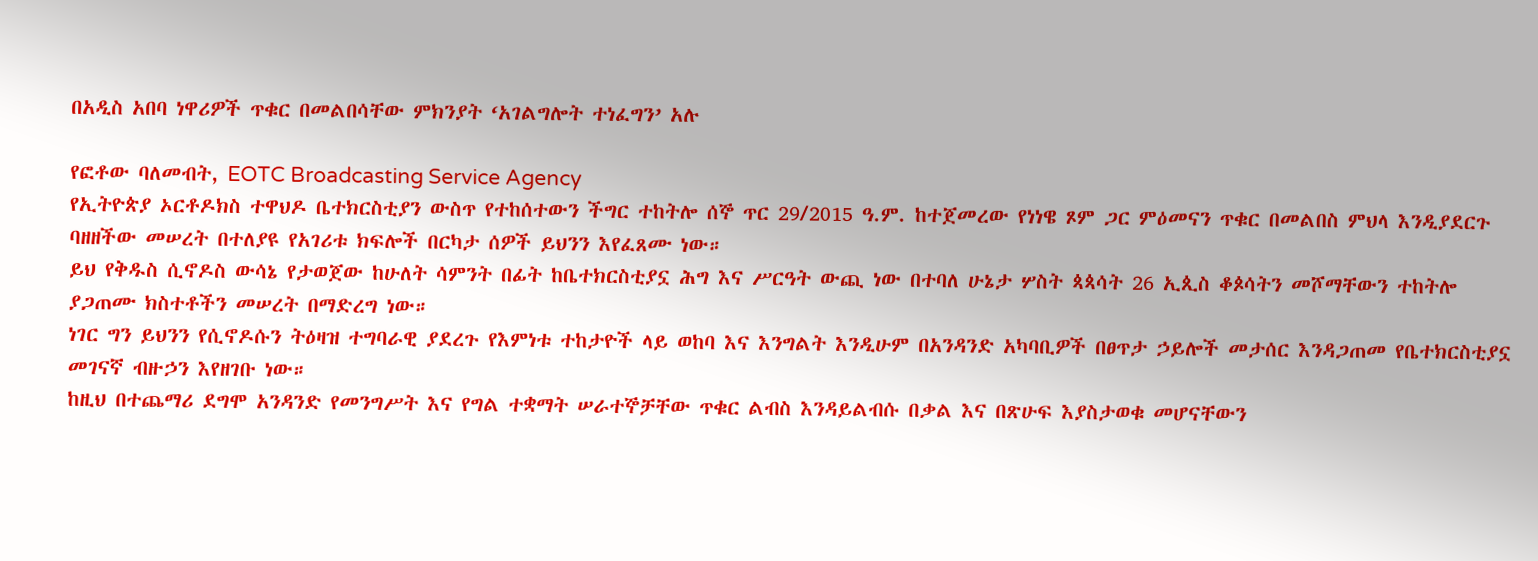በአዲስ አበባ ነዋሪዎች ጥቁር በመልበሳቸው ምክንያት ‘አገልግሎት ተነፈግን’ አሉ

የፎቶው ባለመብት, EOTC Broadcasting Service Agency
የኢትዮጵያ ኦርቶዶክስ ተዋህዶ ቤተክርስቲያን ውስጥ የተከሰተውን ችግር ተከትሎ ሰኞ ጥር 29/2015 ዓ.ም. ከተጀመረው የነነዌ ጾም ጋር ምዕመናን ጥቁር በመልበስ ምህላ እንዲያደርጉ ባዘዘችው መሠረት በተለያዩ የአገሪቱ ክፍሎች በርካታ ሰዎች ይህንን እየፈጸሙ ነው።
ይህ የቅዱስ ሲኖዶስ ውሳኔ የታወጀው ከሁለት ሳምንት በፊት ከቤተክርስቲያኗ ሕግ እና ሥርዓት ውጪ ነው በተባለ ሁኔታ ሦስት ጳጳሳት 26 ኢጲስ ቆጶሳትን መሾማቸውን ተከትሎ ያጋጠሙ ክስተቶችን መሠረት በማድረግ ነው።
ነገር ግን ይህንን የሲኖዶሱን ትዕዛዝ ተግባራዊ ያደረጉ የእምነቱ ተከታዮች ላይ ወከባ እና እንግልት እንዲሁም በአንዳንድ አካባቢዎች በፀጥታ ኃይሎች መታሰር እንዳጋጠመ የቤተክርስቲያኗ መገናኛ ብዙኃን እየዘገቡ ነው።
ከዚህ በተጨማሪ ደግሞ አንዳንድ የመንግሥት እና የግል ተቋማት ሠራተኞቻቸው ጥቁር ልብስ እንዳይልብሱ በቃል እና በጽሁፍ እያስታወቁ መሆናቸውን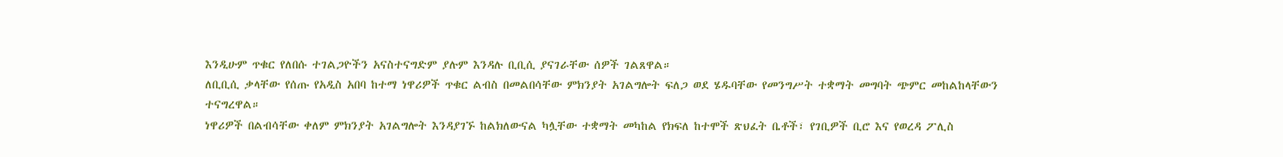እንዲሁም ጥቁር የለበሱ ተገልጋዮችን አናስተናግድም ያሉም እንዳሉ ቢቢሲ ያናገራቸው ሰዎች ገልጸዋል።
ለቢቢሲ ቃላቸው የሰጡ የአዲስ አበባ ከተማ ነዋሪዎች ጥቁር ልብስ በመልበሳቸው ምክንያት አገልግሎት ፍለጋ ወደ ሄዱባቸው የመንግሥት ተቋማት መግባት ጭምር መከልከላቸውን ተናግረዋል።
ነዋሪዎች በልብሳቸው ቀለም ምክንያት አገልግሎት እንዳያገኙ ከልክለውናል ካሏቸው ተቋማት መካከል የክፍለ ከተሞች ጽህፈት ቤቶች፣ የገቢዎች ቢሮ እና የወረዳ ፖሊስ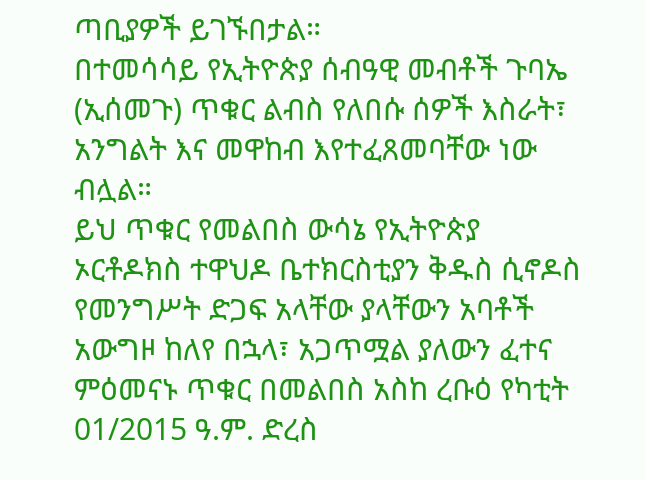ጣቢያዎች ይገኙበታል።
በተመሳሳይ የኢትዮጵያ ሰብዓዊ መብቶች ጉባኤ (ኢሰመጉ) ጥቁር ልብስ የለበሱ ሰዎች እስራት፣ አንግልት እና መዋከብ እየተፈጸመባቸው ነው ብሏል።
ይህ ጥቁር የመልበስ ውሳኔ የኢትዮጵያ ኦርቶዶክስ ተዋህዶ ቤተክርስቲያን ቅዱስ ሲኖዶስ የመንግሥት ድጋፍ አላቸው ያላቸውን አባቶች አውግዞ ከለየ በኋላ፣ አጋጥሟል ያለውን ፈተና ምዕመናኑ ጥቁር በመልበስ አስከ ረቡዕ የካቲት 01/2015 ዓ.ም. ድረስ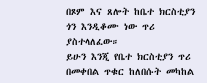በጾም እና ጸሎት ከቤተ ክርስቲያን ጎን እንዲቆሙ ነው ጥሪ ያስተላለፈው።
ይሁን እንጂ የቤተ ክርስቲያን ጥሪ በመቀበል ጥቁር ከለበሱት መካከል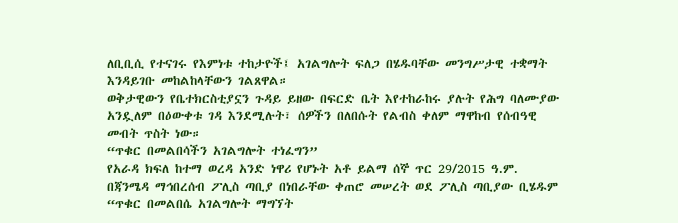ለቢቢሲ የተናገሩ የእምነቱ ተከታዮች፤ አገልግሎት ፍለጋ በሄዱባቸው መንግሥታዊ ተቋማት እንዳይገቡ መከልከላቸውን ገልጸዋል።
ወቅታዊውን የቤተክርስቲያኗን ጉዳይ ይዘው በፍርድ ቤት እየተከራከሩ ያሉት የሕግ ባለሙያው አንዷለም በዕውቀቱ ገዳ እንደሚሉት፣ ሰዎችን በለበሱት የልብስ ቀለም ማዋከብ የሰብዓዊ መብት ጥስት ነው።
“ጥቁር በመልበሳችን አገልግሎት ተነፈግን”
የአራዳ ክፍለ ከተማ ወረዳ አንድ ነዋሪ የሆኑት አቶ ይልማ ሰኞ ጥር 29/2015 ዓ.ም. በጃንሜዳ ማኅበረሰብ ፖሊስ ጣቢያ በነበራቸው ቀጠሮ መሠረት ወደ ፖሊስ ጣቢያው ቢሄዱም “ጥቁር በመልበሴ አገልግሎት ማግኘት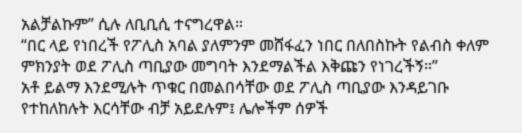አልቻልኩም” ሲሉ ለቢቢሲ ተናግረዋል።
“በር ላይ የነበረች የፖሊስ አባል ያለምንም መሸፋፈን ነበር በለበስኩት የልብስ ቀለም ምክንያት ወደ ፖሊስ ጣቢያው መግባት እንደማልችል እቅጩን የነገረችኝ።”
አቶ ይልማ እንደሚሉት ጥቁር በመልበሳቸው ወደ ፖሊስ ጣቢያው እንዳይገቡ የተከለከሉት እርሳቸው ብቻ አይደሉም፤ ሌሎችም ሰዎች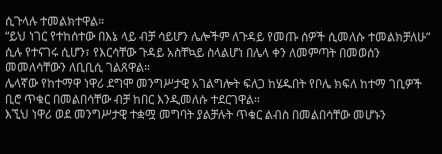ሲጉላሉ ተመልክተዋል።
“ይህ ነገር የተከሰተው በእኔ ላይ ብቻ ሳይሆን ሌሎችም ለጉዳይ የመጡ ሰዎች ሲመለሱ ተመልክቻለሁ” ሲሉ የተናገሩ ሲሆን፣ የእርሳቸው ጉዳይ አስቸኳይ ስላልሆነ በሌላ ቀን ለመምጣት በመወሰን መመለሳቸውን ለቢቢሲ ገልጸዋል።
ሌላኛው የከተማዋ ነዋሪ ደግሞ መንግሥታዊ አገልግሎት ፍለጋ ከሄዱበት የቦሌ ክፍለ ከተማ ገቢዎች ቢሮ ጥቁር በመልበሳቸው ብቻ ከበር እንዲመለሱ ተደርገዋል።
እኚህ ነዋሪ ወደ መንግሥታዊ ተቋሟ መግባት ያልቻሉት ጥቁር ልብስ በመልበሳቸው መሆኑን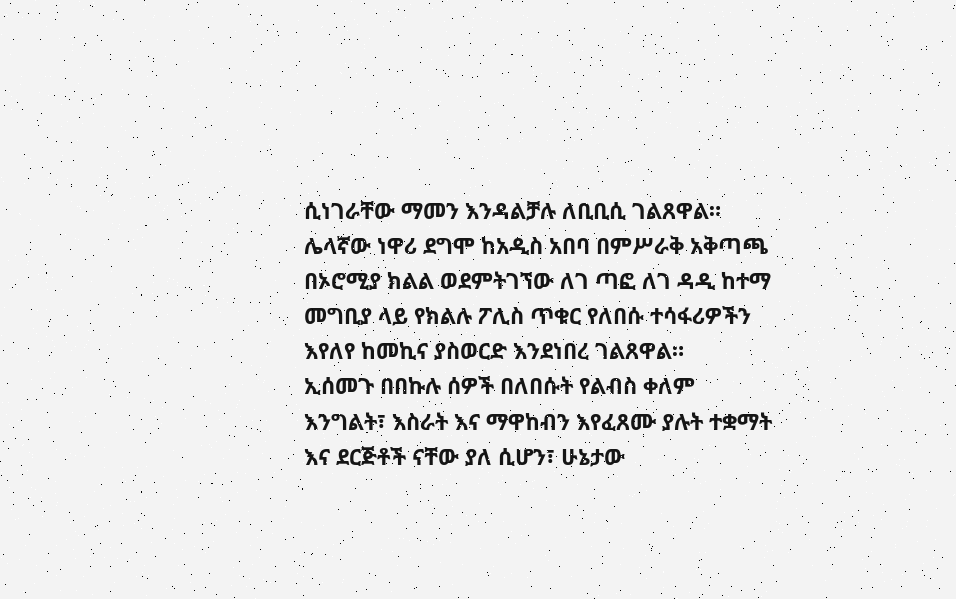ሲነገራቸው ማመን እንዳልቻሉ ለቢቢሲ ገልጸዋል።
ሌላኛው ነዋሪ ደግሞ ከአዲስ አበባ በምሥራቅ አቅጣጫ በኦሮሚያ ክልል ወደምትገኘው ለገ ጣፎ ለገ ዳዲ ከተማ መግቢያ ላይ የክልሉ ፖሊስ ጥቁር የለበሱ ተሳፋሪዎችን እየለየ ከመኪና ያስወርድ እንደነበረ ገልጸዋል።
ኢሰመጉ በበኩሉ ሰዎች በለበሱት የልብስ ቀለም እንግልት፣ እስራት እና ማዋከብን እየፈጸሙ ያሉት ተቋማት እና ደርጅቶች ናቸው ያለ ሲሆን፣ ሁኔታው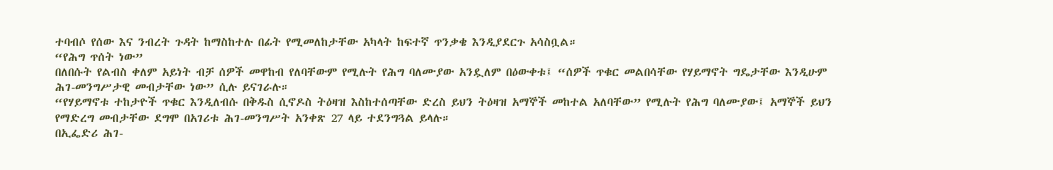ተባብሶ የሰው እና ንብረት ጉዳት ከማስከተሉ በፊት የሚመለከታቸው አካላት ከፍተኛ ጥንቃቄ እንዲያደርጉ አሳስቧል።
“የሕግ ጥሰት ነው”
በለበሱት የልብስ ቀለም አይነት ብቻ ሰዎች መዋከብ የለባቸውም የሚሉት የሕግ ባለሙያው አንዷለም በዕውቀቱ፤ “ሰዎች ጥቁር መልበሳቸው የሃይማኖት ግዴታቸው እንዲሁም ሕገ-መንግሥታዊ መብታቸው ነው” ሲሉ ይናገራሉ።
“የሃይማኖቱ ተከታዮች ጥቁር እንዲለብሱ በቅዱስ ሲኖዶስ ትዕዛዝ እስከተሰጣቸው ድረስ ይህን ትዕዛዝ አማኞች መከተል አለባቸው” የሚሉት የሕግ ባለሙያው፤ አማኞች ይህን የማድረግ መብታቸው ደግሞ በአገሪቱ ሕገ-መንግሥት አንቀጽ 27 ላይ ተደንግጓል ይላሉ።
በኢፌድሪ ሕገ-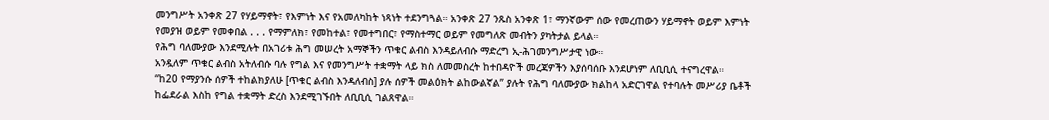መንግሥት አንቀጽ 27 የሃይማኖት፣ የእምነት እና የአመለካከት ነጻነት ተደንግጓል። አንቀጽ 27 ንጹስ አንቀጽ 1፣ ማንኛውም ሰው የመረጠውን ሃይማኖት ወይም እምነት የመያዝ ወይም የመቀበል . . . የማምለክ፣ የመከተል፣ የመተግበር፣ የማስተማር ወይም የመግለጽ መብትን ያካትታል ይላል።
የሕግ ባለሙያው እንደሚሉት በአገሪቱ ሕግ መሠረት አማኞችን ጥቁር ልብስ እንዳይለብሱ ማድረግ ኢ-ሕገመንግሥታዊ ነው።
አንዷለም ጥቁር ልብስ አትለብሱ ባሉ የግል እና የመንግሥት ተቋማት ላይ ክስ ለመመስረት ከተበዳዮች መረጃዎችን እያሰባሰቡ እንደሆነም ለቢቢሲ ተናግረዋል።
“ከ20 የማያንሱ ሰዎች ተከልክያለሁ [ጥቁር ልብስ እንዳለብስ] ያሉ ሰዎች መልዕክት ልከውልኛል” ያሉት የሕግ ባለሙያው ክልከላ አድርገዋል የተባሉት መሥሪያ ቤቶች ከፌደራል እስከ የግል ተቋማት ድረስ እንደሚገኙበት ለቢቢሲ ገልጸዋል።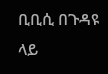ቢቢሲ በጉዳዩ ላይ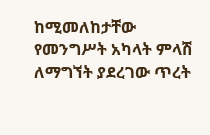ከሚመለከታቸው የመንግሥት አካላት ምላሽ ለማግኘት ያደረገው ጥረት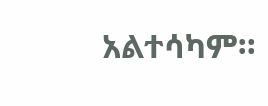አልተሳካም።